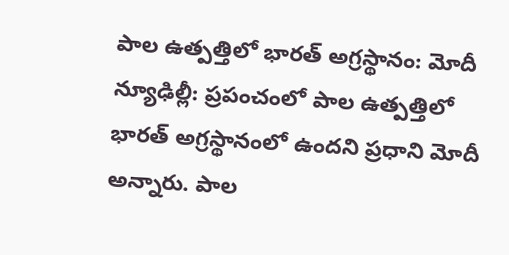పాల ఉత్పత్తిలో భారత్ అగ్రస్థానం: మోదీ
న్యూఢిల్లీ: ప్రపంచంలో పాల ఉత్పత్తిలో భారత్ అగ్రస్థానంలో ఉందని ప్రధాని మోదీ అన్నారు. పాల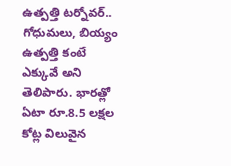ఉత్పత్తి టర్నోవర్.. గోధుమలు, బియ్యం ఉత్పత్తి కంటే ఎక్కువే అని తెలిపారు. భారత్లో ఏటా రూ.8.5 లక్షల కోట్ల విలువైన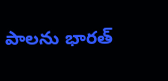పాలను భారత్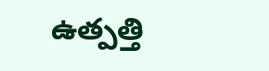ఉత్పత్తి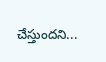చేస్తుందని...